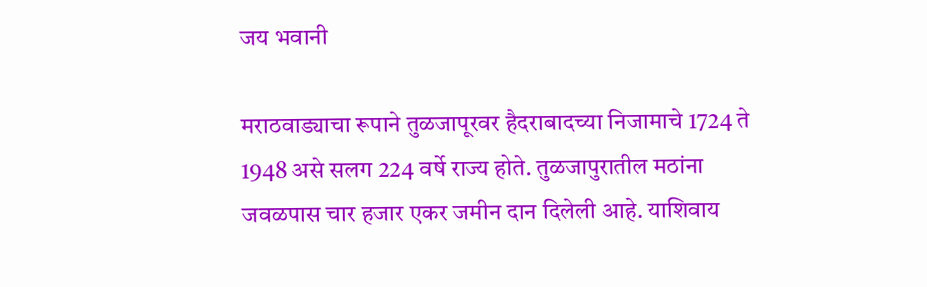जय भवानी

मराठवाड्याचा रूपाने तुळजापूरवर हैदराबादच्या निजामाचे 1724 ते 1948 असे सलग 224 वर्षे राज्य होते. तुळजापुरातील मठांना जवळपास चार हजार एकर जमीन दान दिलेली आहे. याशिवाय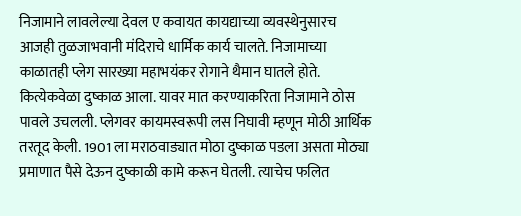निजामाने लावलेल्या देवल ए कवायत कायद्याच्या व्यवस्थेनुसारच आजही तुळजाभवानी मंदिराचे धार्मिक कार्य चालते. निजामाच्या काळातही प्लेग सारख्या महाभयंकर रोगाने थैमान घातले होते. कित्येकवेळा दुष्काळ आला. यावर मात करण्याकरिता निजामाने ठोस पावले उचलली. प्लेगवर कायमस्वरूपी लस निघावी म्हणून मोठी आर्थिक तरतूद केली. 1901 ला मराठवाड्यात मोठा दुष्काळ पडला असता मोठ्या प्रमाणात पैसे देऊन दुष्काळी कामे करून घेतली. त्याचेच फलित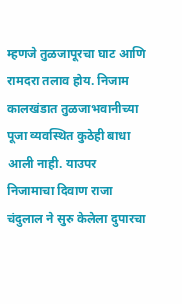म्हणजे तुळजापूरचा घाट आणि रामदरा तलाव होय. निजाम कालखंडात तुळजाभवानीच्या पूजा व्यवस्थित कुठेही बाधा आली नाही. याउपर निजामाचा दिवाण राजा चंदुलाल ने सुरु केलेला दुपारचा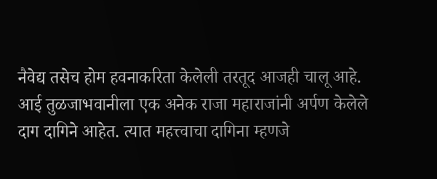नैवेद्य तसेच होम हवनाकरिता केलेली तरतूद आजही चालू आहे.
आई तुळजाभवानीला एक अनेक राजा महाराजांनी अर्पण केलेले दाग दागिने आहेत. त्यात महत्त्वाचा दागिना म्हणजे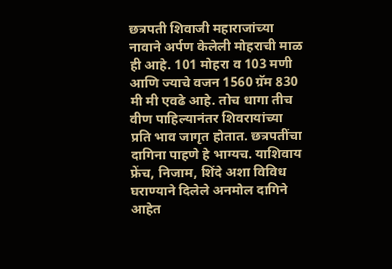छत्रपती शिवाजी महाराजांच्या नावाने अर्पण केलेली मोहराची माळ ही आहे. 101 मोहरा व 103 मणी आणि ज्याचे वजन 1560 ग्रॅम 830 मी मी एवढे आहे. तोच धागा तीच वीण पाहिल्यानंतर शिवरायांच्या प्रति भाव जागृत होतात. छत्रपतींचा दागिना पाहणे हे भाग्यच. याशिवाय फ्रेंच, निजाम, शिंदे अशा विविध घराण्याने दिलेले अनमोल दागिने आहेत